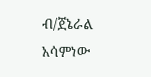ብ/ጀኔራል አሳምነው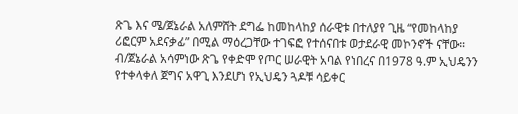ጽጌ እና ሜ/ጀኔራል አለምሸት ደግፌ ከመከላከያ ሰራዊቱ በተለያየ ጊዜ “የመከላከያ ሪፎርም አደናቃፊ” በሚል ማዕረጋቸው ተገፍፎ የተሰናበቱ ወታደራዊ መኮንኖች ናቸው። ብ/ጀኔራል አሳምነው ጽጌ የቀድሞ የጦር ሠራዊት አባል የነበረና በ1978 ዓ.ም ኢህዴንን የተቀላቀለ ጀግና አዋጊ እንደሆነ የኢህዴን ጓዶቹ ሳይቀር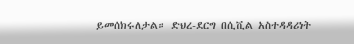ይመሰክሩለታል። ድህረ-ደርግ በሲቪል አስተዳዳሪነት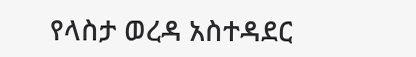የላስታ ወረዳ አስተዳደር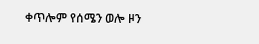ቀጥሎም የሰሜን ወሎ ዞን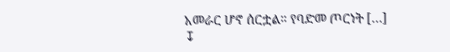አመራር ሆኖ ሰርቷል። የባድመ ጦርነት […]
↧